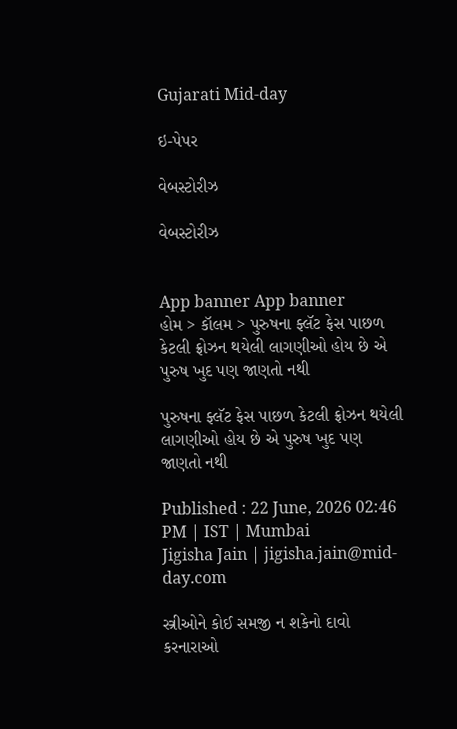Gujarati Mid-day

ઇ-પેપર

વેબસ્ટોરીઝ

વેબસ્ટોરીઝ


App banner App banner
હોમ > કૉલમ > પુરુષના ફ્લૅટ ફેસ પાછળ કેટલી ફ્રોઝન થયેલી લાગણીઓ હોય છે એ પુરુષ ખુદ પણ જાણતો નથી

પુરુષના ફ્લૅટ ફેસ પાછળ કેટલી ફ્રોઝન થયેલી લાગણીઓ હોય છે એ પુરુષ ખુદ પણ જાણતો નથી

Published : 22 June, 2026 02:46 PM | IST | Mumbai
Jigisha Jain | jigisha.jain@mid-day.com

સ્ત્રીઓને કોઈ સમજી ન શકેનો દાવો કરનારાઓ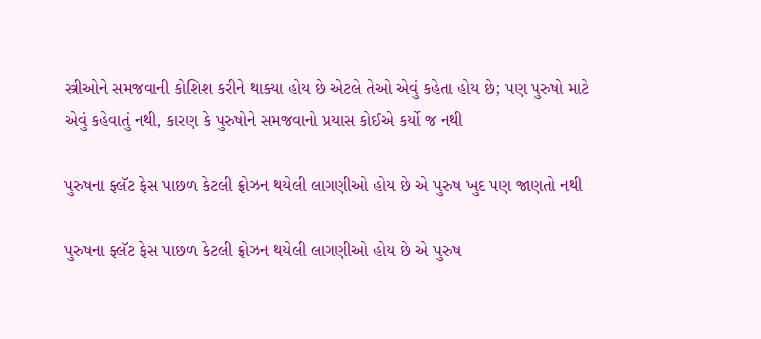સ્ત્રીઓને સમજવાની કોશિશ કરીને થાક્યા હોય છે એટલે તેઓ એવું કહેતા હોય છે; પણ પુરુષો માટે એવું કહેવાતું નથી, કારણ કે પુરુષોને સમજવાનો પ્રયાસ કોઈએ કર્યો જ નથી

પુરુષના ફ્લૅટ ફેસ પાછળ કેટલી ફ્રોઝન થયેલી લાગણીઓ હોય છે એ પુરુષ ખુદ પણ જાણતો નથી

પુરુષના ફ્લૅટ ફેસ પાછળ કેટલી ફ્રોઝન થયેલી લાગણીઓ હોય છે એ પુરુષ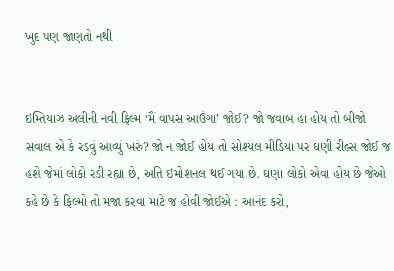ખુદ પણ જાણતો નથી


ઇમ્તિયાઝ અલીની નવી ફિલ્મ ‘મૈં વાપસ આઉંગા’ જોઈ? જો જવાબ હા હોય તો બીજો સવાલ એ કે રડવું આવ્યું ખરું? જો ન જોઈ હોય તો સોશ્યલ મીડિયા પર ઘણી રીલ્સ જોઈ જ હશે જેમાં લોકો રડી રહ્યા છે, અતિ ઇમોશનલ થઈ ગયા છે. ઘણા લોકો એવા હોય છે જેઓ કહે છે કે ફિલ્મો તો મજા કરવા માટે જ હોવી જોઈએ : આનંદ કરો,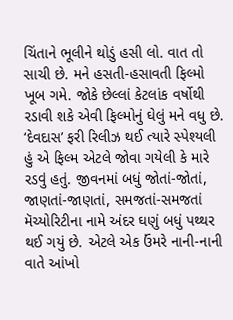ચિંતાને ભૂલીને થોડું હસી લો. વાત તો સાચી છે. મને હસતી-હસાવતી ફિલ્મો ખૂબ ગમે. જોકે છેલ્લાં કેટલાંક વર્ષોથી રડાવી શકે એવી ફિલ્મોનું ઘેલું મને વધુ છે. ‘દેવદાસ’ ફરી રિલીઝ થઈ ત્યારે સ્પેશ્યલી હું એ ફિલ્મ એટલે જોવા ગયેલી કે મારે રડવું હતું. જીવનમાં બધું જોતાં-જોતાં, જાણતાં-જાણતાં, સમજતાં-સમજતાં મૅચ્યોરિટીના નામે અંદર ઘણું બધું પથ્થર થઈ ગયું છે. એટલે એક ઉંમરે નાની-નાની વાતે આંખો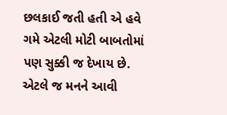છલકાઈ જતી હતી એ હવે ગમે એટલી મોટી બાબતોમાં પણ સુક્કી જ દેખાય છે. એટલે જ મનને આવી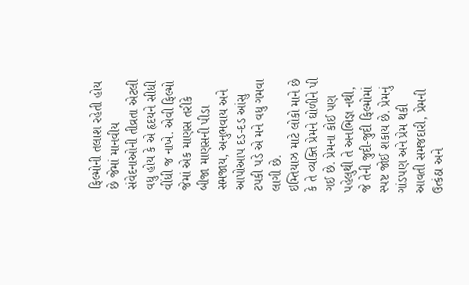ફિલ્મોની તલાશ રહેતી હોય છે જેમાં માનવીય સંવેદનાઓની તીવ્રતા એટલી વધુ હોય કે એ હૃદયને સીધી વીંધી જ નાખે. એવી ફિલ્મો જેમાં એક માણસ તરીકે બીજા માણસની પીડા સમજાય, અનુભવાય અને આપોઆપ દડ-દડ આંસુ ટપકી પડે એ મને વધુ ગમવા લાગી છે.
ઇમ્તિયાઝ માટે લોકો માને છે કે તે વ્યક્તિ પ્રેમને ઘોળીને પી ગઈ છે. પ્રેમના કોઈ પણ પહેલુથી તે અનભિજ્ઞ નથી, જે તેની જુદી-જુદી ફિલ્મોમાં સ્પષ્ટ જોઈ શકાય છે. પ્રેમનું ગાંડપણ અને પ્રેમ થકી આવતી સમજદારી, પ્રેમની ઉત્કંઠા અને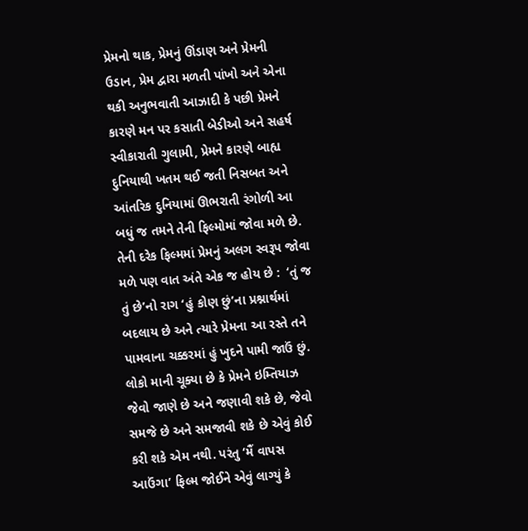પ્રેમનો થાક, પ્રેમનું ઊંડાણ અને પ્રેમની ઉડાન, પ્રેમ દ્વારા મળતી પાંખો અને એના થકી અનુભવાતી આઝાદી કે પછી પ્રેમને કારણે મન પર કસાતી બેડીઓ અને સહર્ષ સ્વીકારાતી ગુલામી, પ્રેમને કારણે બાહ્ય દુનિયાથી ખતમ થઈ જતી નિસબત અને આંતરિક દુનિયામાં ઊભરાતી રંગોળી આ બધું જ તમને તેની ફિલ્મોમાં જોવા મળે છે. તેની દરેક ફિલ્મમાં પ્રેમનું અલગ સ્વરૂપ જોવા મળે પણ વાત અંતે એક જ હોય છે :  ‘તું જ તું છે’નો રાગ ‘હું કોણ છું’ના પ્રશ્નાર્થમાં બદલાય છે અને ત્યારે પ્રેમના આ રસ્તે તને પામવાના ચક્કરમાં હું ખુદને પામી જાઉં છું. લોકો માની ચૂક્યા છે કે પ્રેમને ઇમ્તિયાઝ જેવો જાણે છે અને જણાવી શકે છે, જેવો સમજે છે અને સમજાવી શકે છે એવું કોઈ કરી શકે એમ નથી. પરંતુ ‘મૈં વાપસ આઉંગા’ ફિલ્મ જોઈને એવું લાગ્યું કે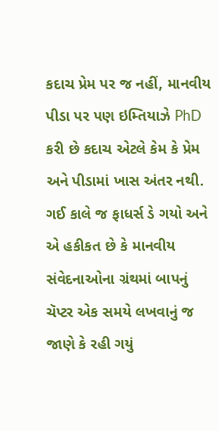કદાચ પ્રેમ પર જ નહીં, માનવીય પીડા પર પણ ઇમ્તિયાઝે PhD કરી છે કદાચ એટલે કેમ કે પ્રેમ અને પીડામાં ખાસ અંતર નથી.
ગઈ કાલે જ ફાધર્સ ડે ગયો અને એ હકીકત છે કે માનવીય સંવેદનાઓના ગ્રંથમાં બાપનું ચૅપ્ટર એક સમયે લખવાનું જ જાણે કે રહી ગયું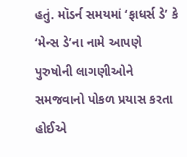હતું. મૉડર્ન સમયમાં ‘ફાધર્સ ડે’ કે ‘મેન્સ ડે’ના નામે આપણે પુરુષોની લાગણીઓને સમજવાનો પોકળ પ્રયાસ કરતા હોઈએ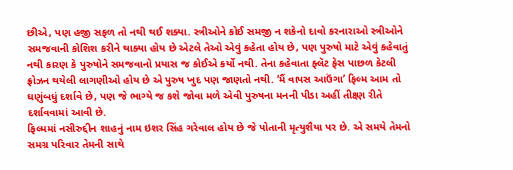છીએ, પણ હજી સફળ તો નથી થઈ શક્યા. સ્ત્રીઓને કોઈ સમજી ન શકેનો દાવો કરનારાઓ સ્ત્રીઓને સમજવાની કોશિશ કરીને થાક્યા હોય છે એટલે તેઓ એવું કહેતા હોય છે, પણ પુરુષો માટે એવું કહેવાતું નથી કારણ કે પુરુષોને સમજવાનો પ્રયાસ જ કોઈએ કર્યો નથી. તેના કહેવાતા ફ્લૅટ ફેસ પાછળ કેટલી ફ્રોઝન થયેલી લાગણીઓ હોય છે એ પુરુષ ખુદ પણ જાણતો નથી. ‘મૈં વાપસ આઉંગા’ ફિલ્મ આમ તો ઘણુંબધું દર્શાવે છે, પણ જે ભાગ્યે જ કશે જોવા મળે એવી પુરુષના મનની પીડા અહીં તીક્ષ્ણ રીતે દર્શાવવામાં આવી છે.
ફિલ્મમાં નસીરુદ્દીન શાહનું નામ ઇશર સિંહ ગરેવાલ હોય છે જે પોતાની મૃત્યુશૈયા પર છે. એ સમયે તેમનો સમગ્ર પરિવાર તેમની સાથે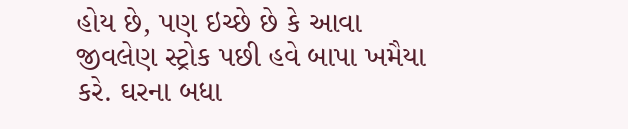હોય છે, પણ ઇચ્છે છે કે આવા જીવલેણ સ્ટ્રોક પછી હવે બાપા ખમૈયા કરે. ઘરના બધા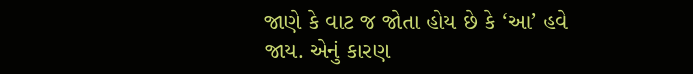જાણે કે વાટ જ જોતા હોય છે કે ‘આ’ હવે જાય. એનું કારણ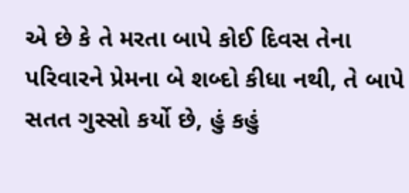એ છે કે તે મરતા બાપે કોઈ દિવસ તેના પરિવારને પ્રેમના બે શબ્દો કીધા નથી, તે બાપે સતત ગુસ્સો કર્યો છે, હું કહું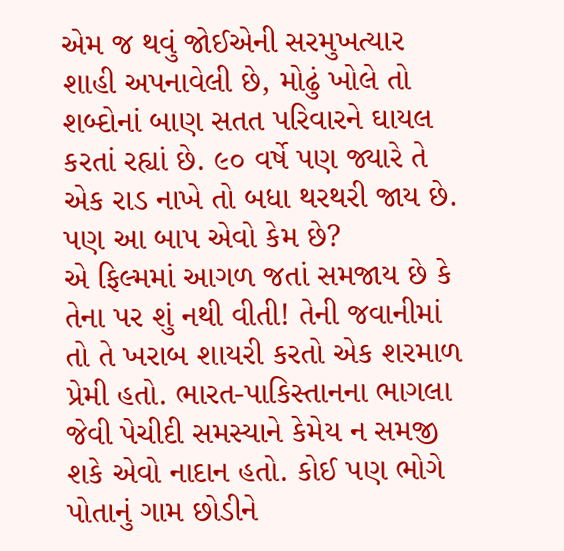એમ જ થવું જોઈએની સરમુખત્યાર શાહી અપનાવેલી છે, મોઢું ખોલે તો શબ્દોનાં બાણ સતત પરિવારને ઘાયલ કરતાં રહ્યાં છે. ૯૦ વર્ષે પણ જ્યારે તે એક રાડ નાખે તો બધા થરથરી જાય છે. પણ આ બાપ એવો કેમ છે?
એ ફિલ્મમાં આગળ જતાં સમજાય છે કે તેના પર શું નથી વીતી! તેની જવાનીમાં તો તે ખરાબ શાયરી કરતો એક શરમાળ પ્રેમી હતો. ભારત-પાકિસ્તાનના ભાગલા જેવી પેચીદી સમસ્યાને કેમેય ન સમજી શકે એવો નાદાન હતો. કોઈ પણ ભોગે પોતાનું ગામ છોડીને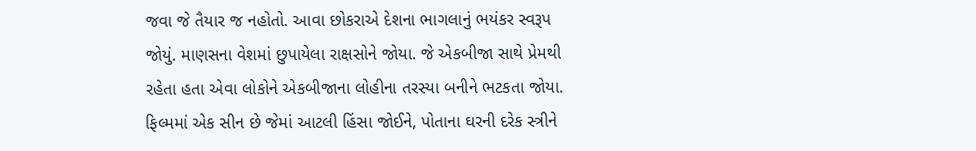જવા જે તૈયાર જ નહોતો. આવા છોકરાએ દેશના ભાગલાનું ભયંકર સ્વરૂપ જોયું. માણસના વેશમાં છુપાયેલા રાક્ષસોને જોયા. જે એકબીજા સાથે પ્રેમથી રહેતા હતા એવા લોકોને એકબીજાના લોહીના તરસ્યા બનીને ભટકતા જોયા. ફિલ્મમાં એક સીન છે જેમાં આટલી હિંસા જોઈને, પોતાના ઘરની દરેક સ્ત્રીને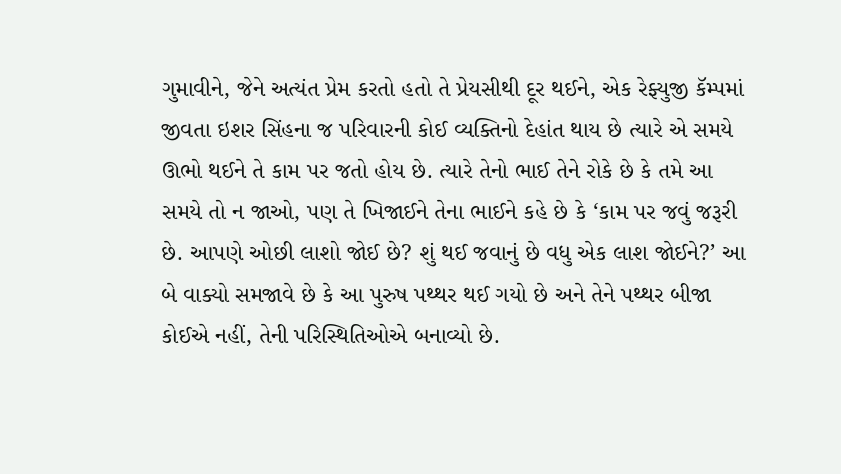ગુમાવીને, જેને અત્યંત પ્રેમ કરતો હતો તે પ્રેયસીથી દૂર થઈને, એક રેફ્યુજી કૅમ્પમાં જીવતા ઇશર સિંહના જ પરિવારની કોઈ વ્યક્તિનો દેહાંત થાય છે ત્યારે એ સમયે ઊભો થઈને તે કામ પર જતો હોય છે. ત્યારે તેનો ભાઈ તેને રોકે છે કે તમે આ સમયે તો ન જાઓ, પણ તે ખિજાઈને તેના ભાઈને કહે છે કે ‘કામ પર જવું જરૂરી છે. આપણે ઓછી લાશો જોઈ છે? શું થઈ જવાનું છે વધુ એક લાશ જોઈને?’ આ બે વાક્યો સમજાવે છે કે આ પુરુષ પથ્થર થઈ ગયો છે અને તેને પથ્થર બીજા કોઈએ નહીં, તેની પરિસ્થિતિઓએ બનાવ્યો છે.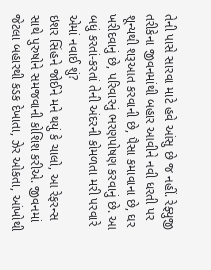તેની પાસે સારવા માટે હવે આંસુ છે જ નહીં. રેફ્યુજી તરીકેના જીવનમાંથી બહાર આવીને નવી ધરતી પર શૂન્યથી શરૂઆત કરવાની છે, પૈસા કમાવાના છે, ઘર ખરીદવાનું છે, પરિવારનું ભરણપોષણ કરવાનું છે. આ બધું કરતાં-કરતાં તેની અંદરની કોમળતા મરી પરવારે એમાં નવાઈ શું?
ઇશર સિંહને જોઈને મને થયું કે ચાલો, આ રેફરન્સ સાથે પુરુષોને સમજવાની કોશિશ કરીએ. જીવનમાં જેટલા બહારથી કડક દેખાતા, ઝેર ઓકતા, આંખોથી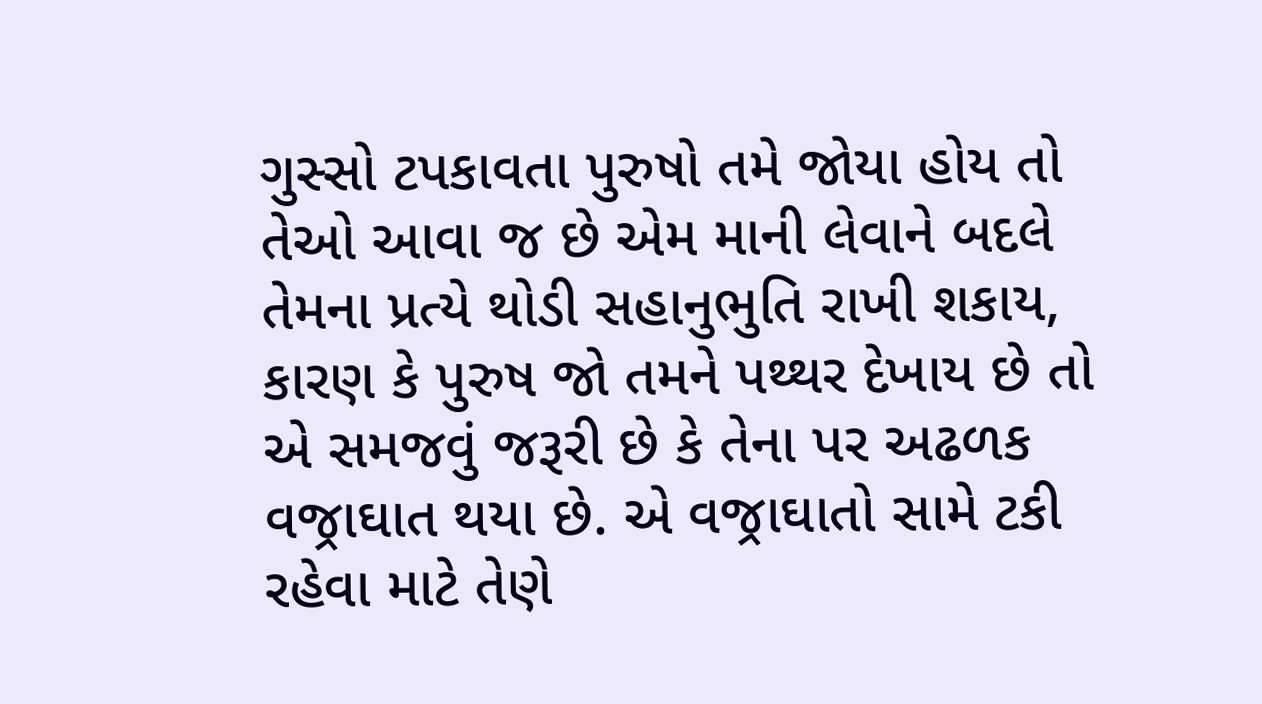ગુસ્સો ટપકાવતા પુરુષો તમે જોયા હોય તો તેઓ આવા જ છે એમ માની લેવાને બદલે તેમના પ્રત્યે થોડી સહાનુભુતિ રાખી શકાય, કારણ કે પુરુષ જો તમને પથ્થર દેખાય છે તો એ સમજવું જરૂરી છે કે તેના પર અઢળક વજ્રાઘાત થયા છે. એ વજ્રાઘાતો સામે ટકી રહેવા માટે તેણે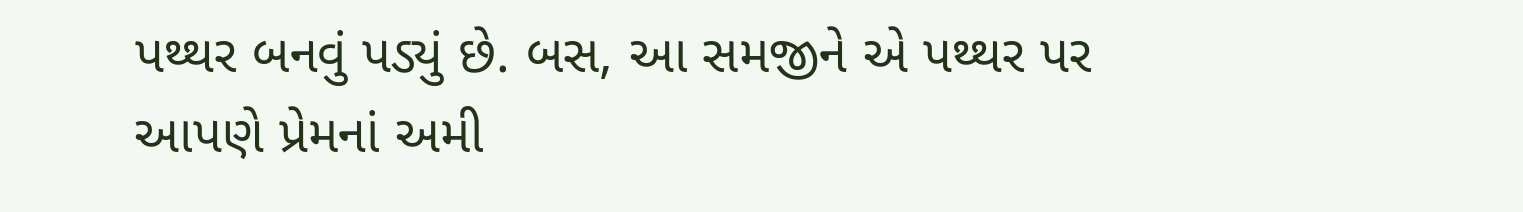પથ્થર બનવું પડ્યું છે. બસ, આ સમજીને એ પથ્થર પર આપણે પ્રેમનાં અમી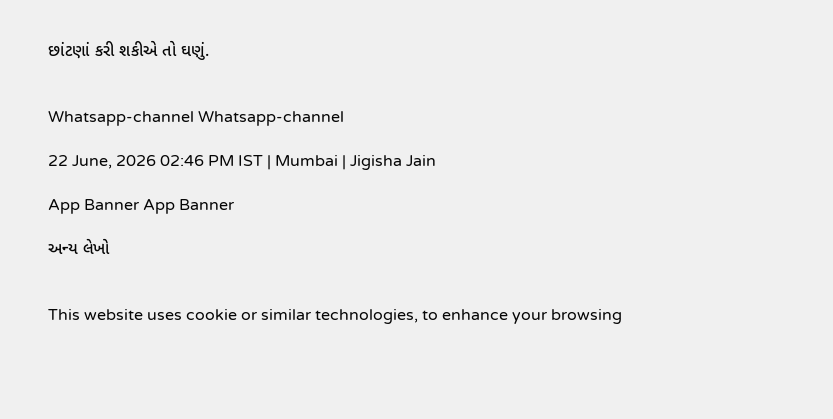છાંટણાં કરી શકીએ તો ઘણું.


Whatsapp-channel Whatsapp-channel

22 June, 2026 02:46 PM IST | Mumbai | Jigisha Jain

App Banner App Banner

અન્ય લેખો


This website uses cookie or similar technologies, to enhance your browsing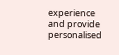experience and provide personalised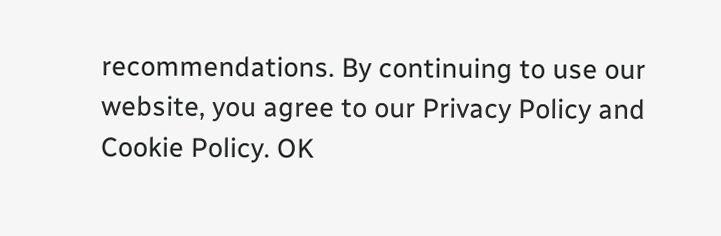recommendations. By continuing to use our website, you agree to our Privacy Policy and Cookie Policy. OK